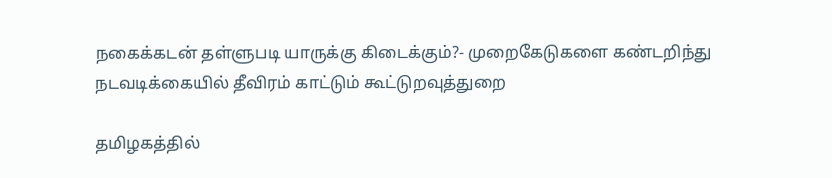நகைக்கடன் தள்ளுபடி யாருக்கு கிடைக்கும்?- முறைகேடுகளை கண்டறிந்து நடவடிக்கையில் தீவிரம் காட்டும் கூட்டுறவுத்துறை

தமிழகத்தில்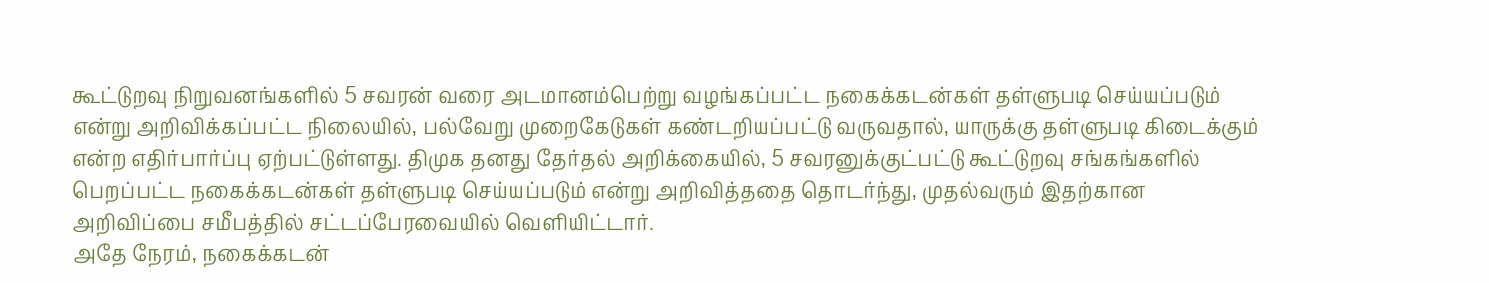கூட்டுறவு நிறுவனங்களில் 5 சவரன் வரை அடமானம்பெற்று வழங்கப்பட்ட நகைக்கடன்கள் தள்ளுபடி செய்யப்படும் என்று அறிவிக்கப்பட்ட நிலையில், பல்வேறு முறைகேடுகள் கண்டறியப்பட்டு வருவதால், யாருக்கு தள்ளுபடி கிடைக்கும் என்ற எதிர்பார்ப்பு ஏற்பட்டுள்ளது. திமுக தனது தேர்தல் அறிக்கையில், 5 சவரனுக்குட்பட்டு கூட்டுறவு சங்கங்களில் பெறப்பட்ட நகைக்கடன்கள் தள்ளுபடி செய்யப்படும் என்று அறிவித்ததை தொடர்ந்து, முதல்வரும் இதற்கான அறிவிப்பை சமீபத்தில் சட்டப்பேரவையில் வெளியிட்டார்.
அதே நேரம், நகைக்கடன்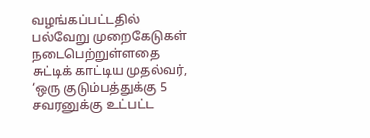வழங்கப்பட்டதில் பல்வேறு முறைகேடுகள் நடைபெற்றுள்ளதை சுட்டிக் காட்டிய முதல்வர், ‘ஒரு குடும்பத்துக்கு 5 சவரனுக்கு உட்பட்ட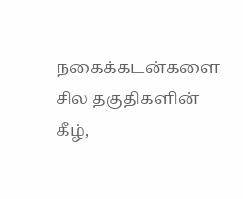நகைக்கடன்களை சில தகுதிகளின் கீழ்,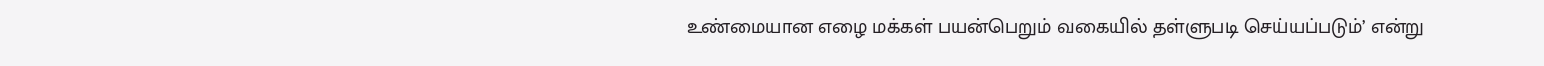உண்மையான எழை மக்கள் பயன்பெறும் வகையில் தள்ளுபடி செய்யப்படும்’ என்று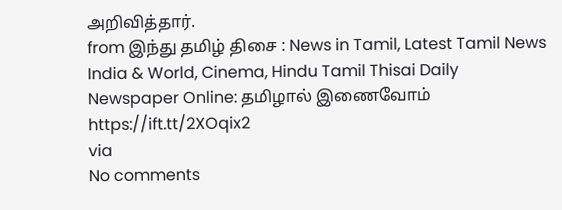அறிவித்தார்.
from இந்து தமிழ் திசை : News in Tamil, Latest Tamil News India & World, Cinema, Hindu Tamil Thisai Daily Newspaper Online: தமிழால் இணைவோம் https://ift.tt/2XOqix2
via
No comments